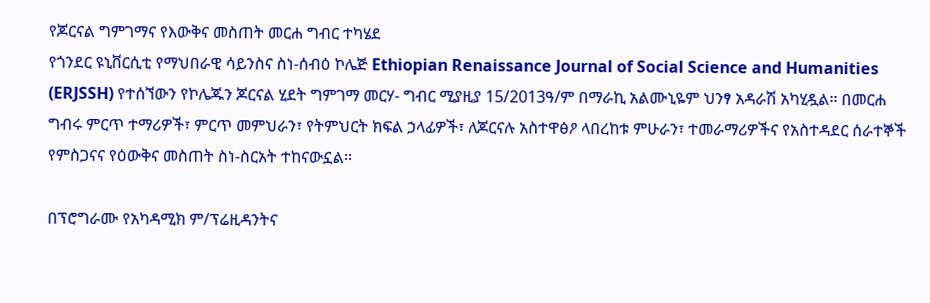የጆርናል ግምገማና የእውቅና መስጠት መርሐ ግብር ተካሄደ
የጎንደር ዩኒቨርሲቲ የማህበራዊ ሳይንስና ስነ-ሰብዕ ኮሌጅ Ethiopian Renaissance Journal of Social Science and Humanities (ERJSSH) የተሰኘውን የኮሌጁን ጆርናል ሂደት ግምገማ መርሃ- ግብር ሚያዚያ 15/2013ዓ/ም በማራኪ አልሙኒዬም ህንፃ አዳራሽ አካሂዷል፡፡ በመርሐ ግብሩ ምርጥ ተማሪዎች፣ ምርጥ መምህራን፣ የትምህርት ክፍል ኃላፊዎች፣ ለጆርናሉ አስተዋፅዖ ላበረከቱ ምሁራን፣ ተመራማሪዎችና የአስተዳደር ሰራተኞች የምስጋናና የዕውቅና መስጠት ስነ-ስርአት ተከናውኗል፡፡

በፕሮግራሙ የአካዳሚክ ም/ፕሬዚዳንትና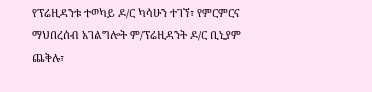የፕሬዚዳንቱ ተወካይ ዶ/ር ካሳሁን ተገኘ፣ የምርምርና ማህበረሰብ አገልግሎት ም/ፕሬዚዳንት ዶ/ር ቢኒያም ጨቅሉ፣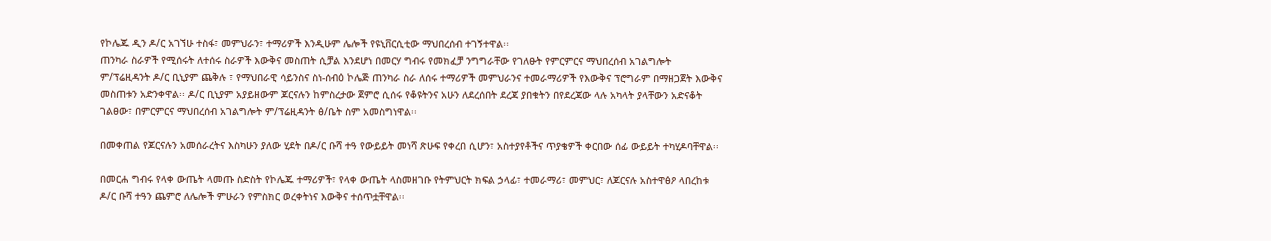የኮሌጁ ዲን ዶ/ር አገኘሁ ተስፋ፣ መምህራን፣ ተማሪዎች እንዲሁም ሌሎች የዩኒቨርሲቲው ማህበረሰብ ተገኝተዋል፡፡
ጠንካራ ስራዎች የሚሰሩት ለተሰሩ ስራዎች እውቅና መስጠት ሲቻል እንደሆነ በመርሃ ግብሩ የመክፈቻ ንግግራቸው የገለፁት የምርምርና ማህበረሰብ አገልግሎት ም/ፕሬዚዳንት ዶ/ር ቢኒያም ጨቅሉ ፣ የማህበራዊ ሳይንስና ስነ-ሰብዕ ኮሌጅ ጠንካራ ስራ ለሰሩ ተማሪዎች መምህራንና ተመራማሪዎች የእውቅና ፕሮግራም በማዘጋጀት እውቅና መስጠቱን አድንቀዋል፡፡ ዶ/ር ቢኒያም አያይዘውም ጆርናሉን ከምስረታው ጀምሮ ሲሰሩ የቆዩትንና አሁን ለደረሰበት ደረጃ ያበቁትን በየደረጃው ላሉ አካላት ያላቸውን አድናቆት ገልፀው፣ በምርምርና ማህበረሰብ አገልግሎት ም/ፕሬዚዳንት ፅ/ቤት ስም አመስግነዋል፡፡

በመቀጠል የጆርናሉን አመሰራረትና እስካሁን ያለው ሂደት በዶ/ር ቡሻ ተዓ የውይይት መነሻ ጽሁፍ የቀረበ ሲሆን፣ አስተያየቶችና ጥያቄዎች ቀርበው ሰፊ ውይይት ተካሂዶባቸዋል፡፡

በመርሐ ግብሩ የላቀ ውጤት ላመጡ ስድስት የኮሌጁ ተማሪዎች፣ የላቀ ውጤት ላስመዘገቡ የትምህርት ክፍል ኃላፊ፣ ተመራማሪ፣ መምህር፣ ለጆርናሉ አስተዋፅዖ ላበረከቱ ዶ/ር ቡሻ ተዓን ጨምሮ ለሌሎች ምሁራን የምስክር ወረቀትነና እውቅና ተሰጥቷቸዋል፡፡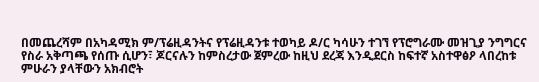በመጨረሻም በአካዳሚክ ም/ፕሬዚዳንትና የፕሬዚዳንቱ ተወካይ ዶ/ር ካሳሁን ተገኘ የፕሮግራሙ መዝጊያ ንግግርና የስራ አቅጣጫ የሰጡ ሲሆን፣ ጆርናሉን ከምስረታው ጀምረው ከዚህ ደረጃ እንዲደርስ ከፍተኛ አስተዋፅዖ ላበረከቱ ምሁራን ያላቸውን አክብሮት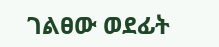ገልፀው ወደፊት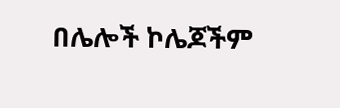በሌሎች ኮሌጆችም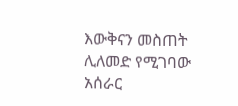እውቅናን መስጠት ሊለመድ የሚገባው አሰራር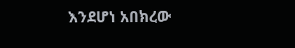እንደሆነ አበክረው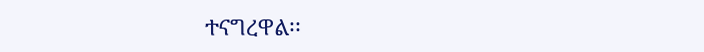ተናግረዋል፡፡